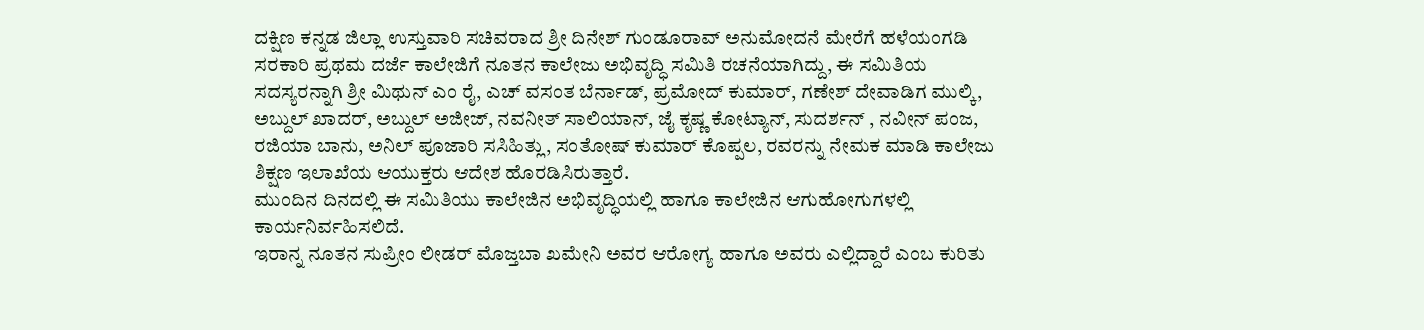ದಕ್ಷಿಣ ಕನ್ನಡ ಜಿಲ್ಲಾ ಉಸ್ತುವಾರಿ ಸಚಿವರಾದ ಶ್ರೀ ದಿನೇಶ್ ಗುಂಡೂರಾವ್ ಅನುಮೋದನೆ ಮೇರೆಗೆ ಹಳೆಯಂಗಡಿ ಸರಕಾರಿ ಪ್ರಥಮ ದರ್ಜೆ ಕಾಲೇಜಿಗೆ ನೂತನ ಕಾಲೇಜು ಅಭಿವೃದ್ಧಿ ಸಮಿತಿ ರಚನೆಯಾಗಿದ್ದು, ಈ ಸಮಿತಿಯ ಸದಸ್ಯರನ್ನಾಗಿ ಶ್ರೀ ಮಿಥುನ್ ಎಂ ರೈ, ಎಚ್ ವಸಂತ ಬೆರ್ನಾಡ್, ಪ್ರಮೋದ್ ಕುಮಾರ್, ಗಣೇಶ್ ದೇವಾಡಿಗ ಮುಲ್ಕಿ, ಅಬ್ದುಲ್ ಖಾದರ್, ಅಬ್ದುಲ್ ಅಜೀಜ್, ನವನೀತ್ ಸಾಲಿಯಾನ್, ಜೈ ಕೃಷ್ಣ ಕೋಟ್ಯಾನ್, ಸುದರ್ಶನ್ , ನವೀನ್ ಪಂಜ, ರಜಿಯಾ ಬಾನು, ಅನಿಲ್ ಪೂಜಾರಿ ಸಸಿಹಿತ್ಲು, ಸಂತೋಷ್ ಕುಮಾರ್ ಕೊಪ್ಪಲ, ರವರನ್ನು ನೇಮಕ ಮಾಡಿ ಕಾಲೇಜು ಶಿಕ್ಷಣ ಇಲಾಖೆಯ ಆಯುಕ್ತರು ಆದೇಶ ಹೊರಡಿಸಿರುತ್ತಾರೆ.
ಮುಂದಿನ ದಿನದಲ್ಲಿ ಈ ಸಮಿತಿಯು ಕಾಲೇಜಿನ ಅಭಿವೃದ್ಧಿಯಲ್ಲಿ ಹಾಗೂ ಕಾಲೇಜಿನ ಆಗುಹೋಗುಗಳಲ್ಲಿ ಕಾರ್ಯನಿರ್ವಹಿಸಲಿದೆ.
ಇರಾನ್ನ ನೂತನ ಸುಪ್ರೀಂ ಲೀಡರ್ ಮೊಜ್ತಬಾ ಖಮೇನಿ ಅವರ ಆರೋಗ್ಯ ಹಾಗೂ ಅವರು ಎಲ್ಲಿದ್ದಾರೆ ಎಂಬ ಕುರಿತು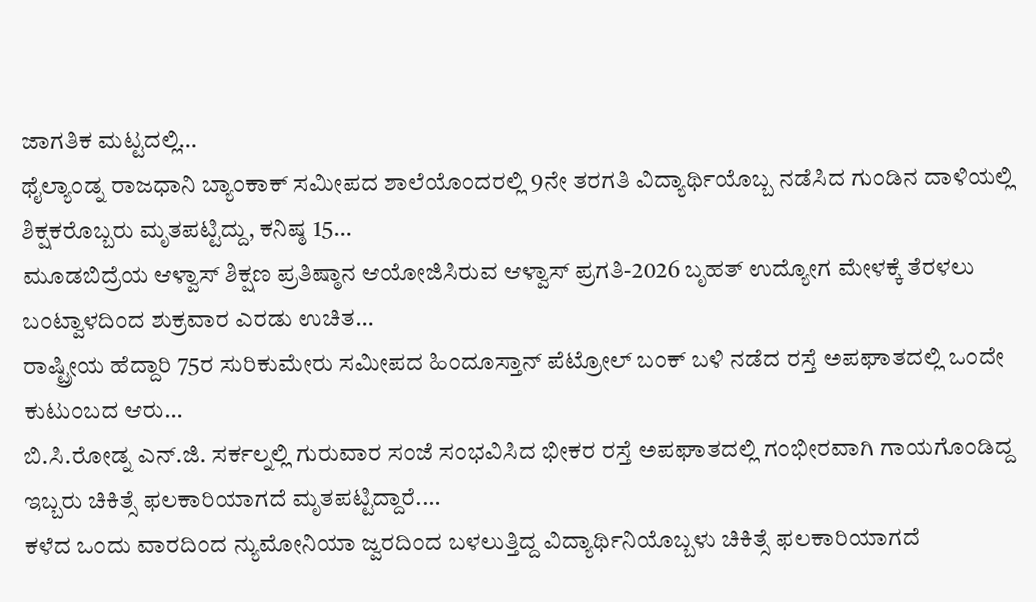ಜಾಗತಿಕ ಮಟ್ಟದಲ್ಲಿ…
ಥೈಲ್ಯಾಂಡ್ನ ರಾಜಧಾನಿ ಬ್ಯಾಂಕಾಕ್ ಸಮೀಪದ ಶಾಲೆಯೊಂದರಲ್ಲಿ 9ನೇ ತರಗತಿ ವಿದ್ಯಾರ್ಥಿಯೊಬ್ಬ ನಡೆಸಿದ ಗುಂಡಿನ ದಾಳಿಯಲ್ಲಿ ಶಿಕ್ಷಕರೊಬ್ಬರು ಮೃತಪಟ್ಟಿದ್ದು, ಕನಿಷ್ಠ 15…
ಮೂಡಬಿದ್ರೆಯ ಆಳ್ವಾಸ್ ಶಿಕ್ಷಣ ಪ್ರತಿಷ್ಠಾನ ಆಯೋಜಿಸಿರುವ ಆಳ್ವಾಸ್ ಪ್ರಗತಿ-2026 ಬೃಹತ್ ಉದ್ಯೋಗ ಮೇಳಕ್ಕೆ ತೆರಳಲು ಬಂಟ್ವಾಳದಿಂದ ಶುಕ್ರವಾರ ಎರಡು ಉಚಿತ…
ರಾಷ್ಟ್ರೀಯ ಹೆದ್ದಾರಿ 75ರ ಸುರಿಕುಮೇರು ಸಮೀಪದ ಹಿಂದೂಸ್ತಾನ್ ಪೆಟ್ರೋಲ್ ಬಂಕ್ ಬಳಿ ನಡೆದ ರಸ್ತೆ ಅಪಘಾತದಲ್ಲಿ ಒಂದೇ ಕುಟುಂಬದ ಆರು…
ಬಿ.ಸಿ.ರೋಡ್ನ ಎನ್.ಜಿ. ಸರ್ಕಲ್ನಲ್ಲಿ ಗುರುವಾರ ಸಂಜೆ ಸಂಭವಿಸಿದ ಭೀಕರ ರಸ್ತೆ ಅಪಘಾತದಲ್ಲಿ ಗಂಭೀರವಾಗಿ ಗಾಯಗೊಂಡಿದ್ದ ಇಬ್ಬರು ಚಿಕಿತ್ಸೆ ಫಲಕಾರಿಯಾಗದೆ ಮೃತಪಟ್ಟಿದ್ದಾರೆ.…
ಕಳೆದ ಒಂದು ವಾರದಿಂದ ನ್ಯುಮೋನಿಯಾ ಜ್ವರದಿಂದ ಬಳಲುತ್ತಿದ್ದ ವಿದ್ಯಾರ್ಥಿನಿಯೊಬ್ಬಳು ಚಿಕಿತ್ಸೆ ಫಲಕಾರಿಯಾಗದೆ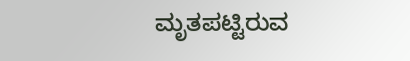ಮೃತಪಟ್ಟಿರುವ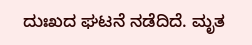ದುಃಖದ ಘಟನೆ ನಡೆದಿದೆ. ಮೃತ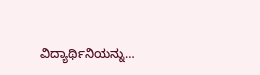ವಿದ್ಯಾರ್ಥಿನಿಯನ್ನು…